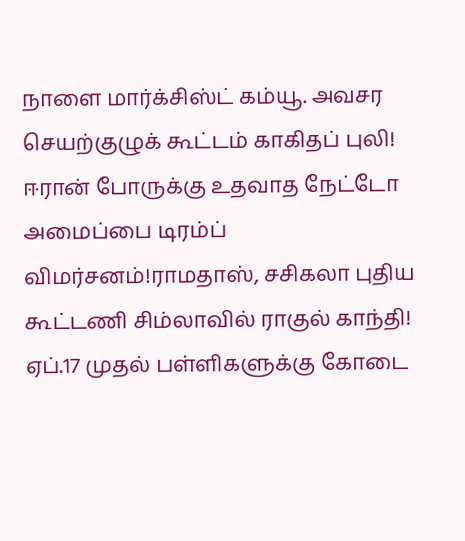நாளை மார்க்சிஸ்ட் கம்யூ. அவசர செயற்குழுக் கூட்டம் காகிதப் புலி! ஈரான் போருக்கு உதவாத நேட்டோ அமைப்பை டிரம்ப் விமர்சனம்!ராமதாஸ், சசிகலா புதிய கூட்டணி சிம்லாவில் ராகுல் காந்தி! ஏப்.17 முதல் பள்ளிகளுக்கு கோடை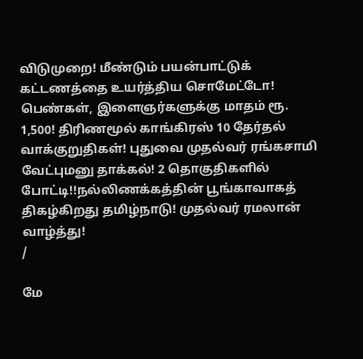விடுமுறை! மீண்டும் பயன்பாட்டுக் கட்டணத்தை உயர்த்திய சொமேட்டோ! பெண்கள், இளைஞர்களுக்கு மாதம் ரூ. 1,500! திரிணமூல் காங்கிரஸ் 10 தேர்தல் வாக்குறுதிகள்! புதுவை முதல்வர் ரங்கசாமி வேட்புமனு தாக்கல்! 2 தொகுதிகளில் போட்டி!!நல்லிணக்கத்தின் பூங்காவாகத் திகழ்கிறது தமிழ்நாடு! முதல்வர் ரமலான் வாழ்த்து!
/

மே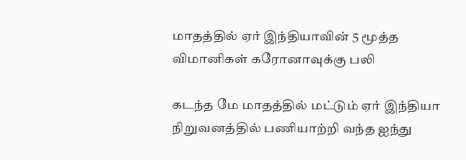மாதத்தில் ஏர் இந்தியாவின் 5 மூத்த விமானிகள் கரோனாவுக்கு பலி

கடந்த மே மாதத்தில் மட்டும் ஏர் இந்தியா நிறுவனத்தில் பணியாற்றி வந்த ஐந்து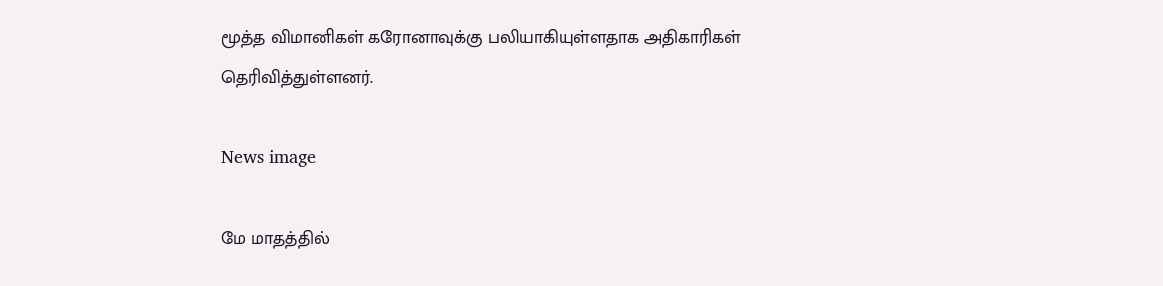மூத்த விமானிகள் கரோனாவுக்கு பலியாகியுள்ளதாக அதிகாரிகள் தெரிவித்துள்ளனர்.

News image

மே மாதத்தில்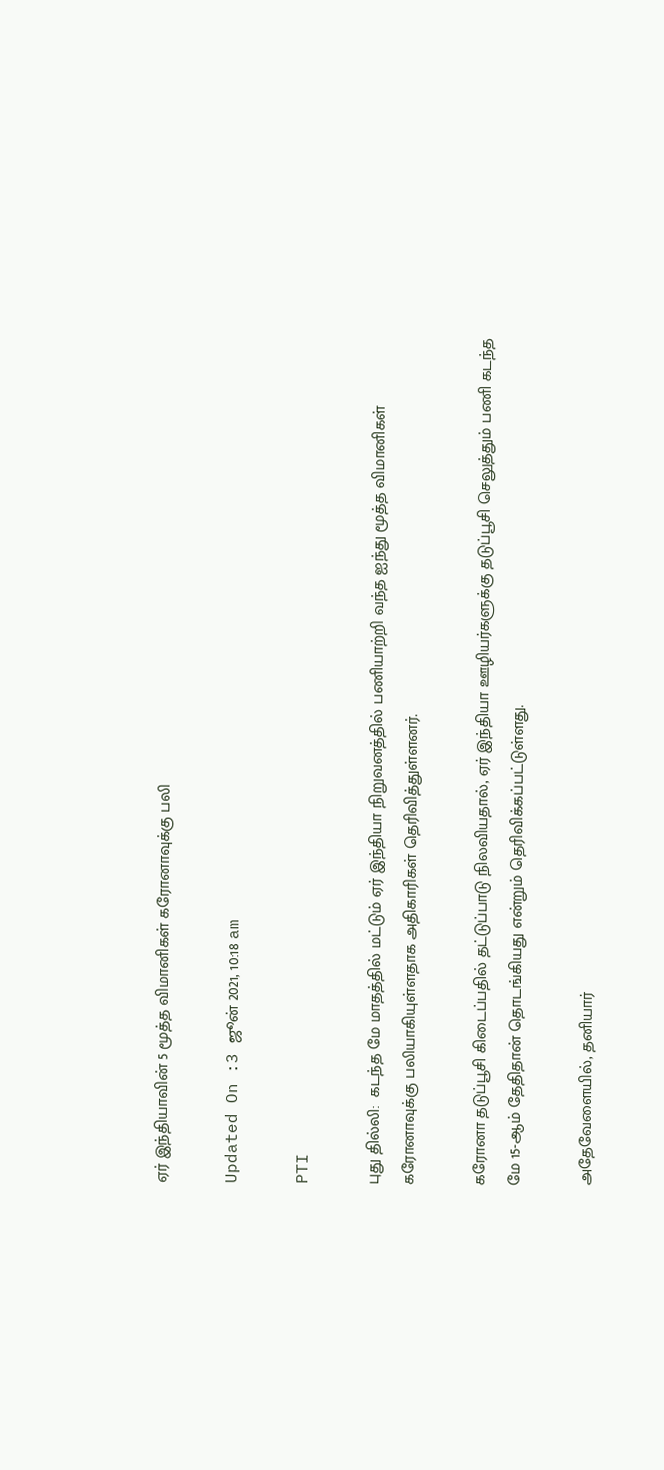ஏர் இந்தியாவின் 5 மூத்த விமானிகள் கரோனாவுக்கு பலி

Updated On :3 ஜூன் 2021, 10:18 am

PTI

புது தில்லி:  கடந்த மே மாதத்தில் மட்டும் ஏர் இந்தியா நிறுவனத்தில் பணியாற்றி வந்த ஐந்து மூத்த விமானிகள் கரோனாவுக்கு பலியாகியுள்ளதாக அதிகாரிகள் தெரிவித்துள்ளனர்.

கரோனா தடுப்பூசி கிடைப்பதில் தட்டுப்பாடு நிலவியதால், ஏர் இந்தியா ஊழியர்களுக்கு தடுப்பூசி செலுத்தும் பணி கடந்த மே 15-ஆம் தேதிதான் தொடங்கியது என்றும் தெரிவிக்கப்பட்டுள்ளது.

அதேவேளையில், தனியார்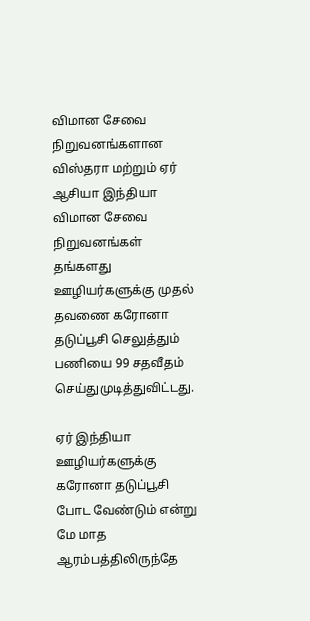விமான சேவை நிறுவனங்களான விஸ்தரா மற்றும் ஏர் ஆசியா இந்தியா விமான சேவை நிறுவனங்கள் தங்களது ஊழியர்களுக்கு முதல் தவணை கரோனா தடுப்பூசி செலுத்தும் பணியை 99 சதவீதம் செய்துமுடித்துவிட்டது.

ஏர் இந்தியா ஊழியர்களுக்கு கரோனா தடுப்பூசி போட வேண்டும் என்று மே மாத ஆரம்பத்திலிருந்தே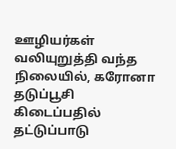ஊழியர்கள் வலியுறுத்தி வந்த நிலையில், கரோனா தடுப்பூசி கிடைப்பதில் தட்டுப்பாடு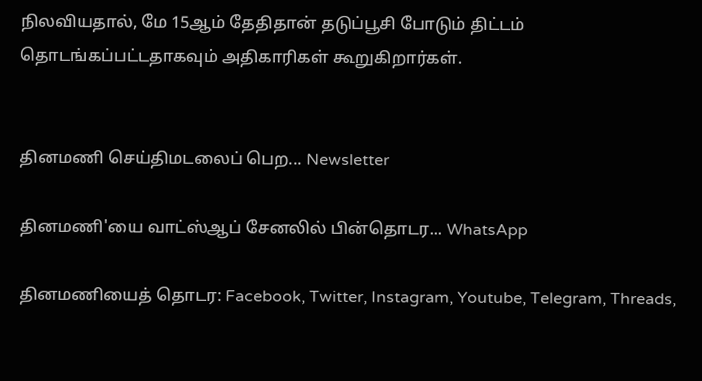நிலவியதால், மே 15ஆம் தேதிதான் தடுப்பூசி போடும் திட்டம் தொடங்கப்பட்டதாகவும் அதிகாரிகள் கூறுகிறார்கள்.


தினமணி செய்திமடலைப் பெற... Newsletter

தினமணி'யை வாட்ஸ்ஆப் சேனலில் பின்தொடர... WhatsApp

தினமணியைத் தொடர: Facebook, Twitter, Instagram, Youtube, Telegram, Threads,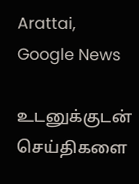Arattai, Google News

உடனுக்குடன் செய்திகளை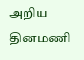அறிய தினமணி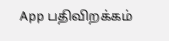App பதிவிறக்கம்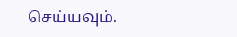செய்யவும்.